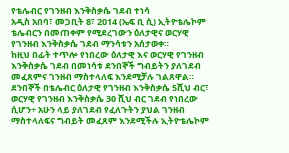የቴሌብር የገንዘብ እንቅስቃሴ ገደብ ተነሳ
አዲስ አበባ፣ መጋቢት 8፣ 2014 (ኤፍ ቢ ሲ) ኢትዮቴሌኮም ቴሌብርን በመጠቀም የሚደረገውን ዕለታዊና ወርሃዊ የገንዘብ እንቅስቃሴ ገደብ ማንሳቱን አሰታወቀ።
ከዚህ በፊት ተጥሎ የነበረው ዕለታዊ እና ወርሃዊ የገንዘብ እንቅስቃሴ ገደብ በመነሳቱ ደንበኞች ግብይትን ያለገደብ መፈጸምና ገንዘብ ማስተላለፍ እንደሚቻሉ ገልጸዋል።
ደንበኞች በቴሌብር ዕለታዊ የገንዘብ እንቅስቃሴ 5ሺህ ብር፣ ወርሃዊ የገንዘብ እንቅስቃሴ 30 ሺህ ብር ገደብ የነበረው ሲሆን÷ አሁን ላይ ያለገደብ የፈለጉትን ያህል ገንዘብ ማስተላለፍና ግብይት መፈጸም እንደሚችሉ ኢትዮቴሌኮም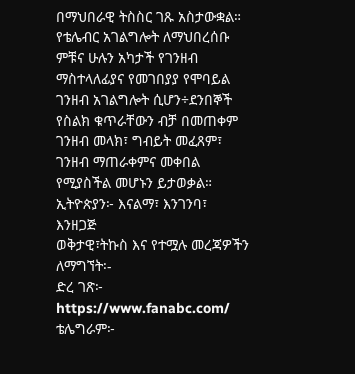በማህበራዊ ትስስር ገጹ አስታውቋል።
የቴሌብር አገልግሎት ለማህበረሰቡ ምቹና ሁሉን አካታች የገንዘብ ማስተላለፊያና የመገበያያ የሞባይል ገንዘብ አገልግሎት ሲሆን÷ደንበኞች የስልክ ቁጥራቸውን ብቻ በመጠቀም ገንዘብ መላክ፣ ግብይት መፈጸም፣ ገንዘብ ማጠራቀምና መቀበል የሚያስችል መሆኑን ይታወቃል።
ኢትዮጵያን፦ እናልማ፣ እንገንባ፣ እንዘጋጅ
ወቅታዊ፣ትኩስ እና የተሟሉ መረጃዎችን ለማግኘት፡-
ድረ ገጽ፦ https://www.fanabc.com/
ቴሌግራም፦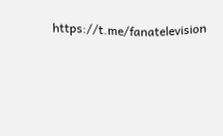https://t.me/fanatelevision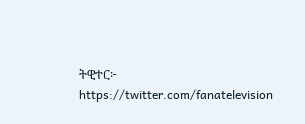ትዊተር፦ https://twitter.com/fanatelevision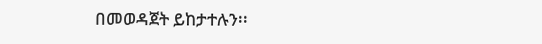በመወዳጀት ይከታተሉን፡፡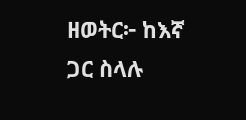ዘወትር፦ ከእኛ ጋር ስላሉ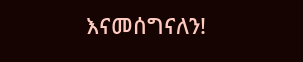እናመሰግናለን!